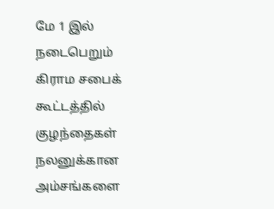மே 1 இல் நடைபெறும் கிராம சபைக் கூட்டத்தில் குழந்தைகள் நலனுக்கான அம்சங்களை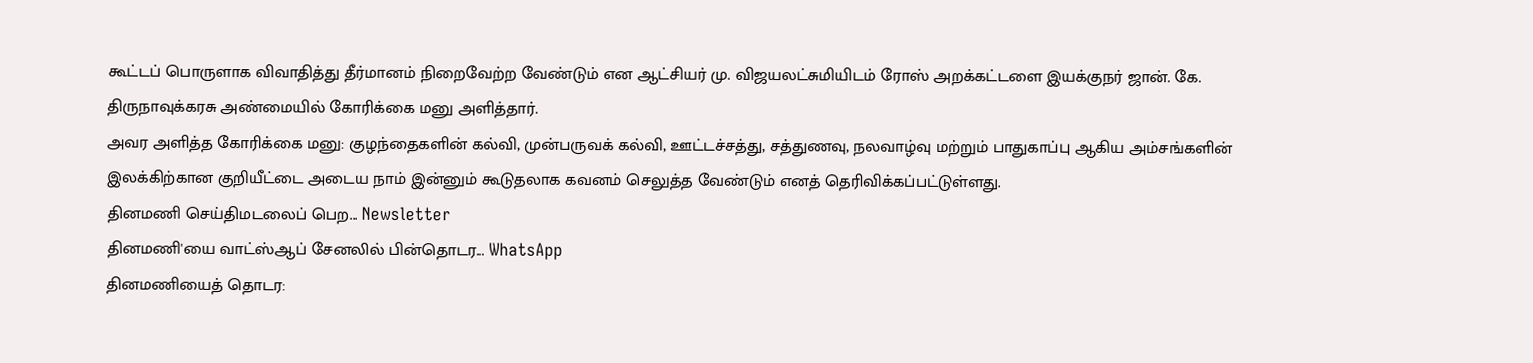கூட்டப் பொருளாக விவாதித்து தீர்மானம் நிறைவேற்ற வேண்டும் என ஆட்சியர் மு. விஜயலட்சுமியிடம் ரோஸ் அறக்கட்டளை இயக்குநர் ஜான். கே. திருநாவுக்கரசு அண்மையில் கோரிக்கை மனு அளித்தார்.
அவர அளித்த கோரிக்கை மனு: குழந்தைகளின் கல்வி, முன்பருவக் கல்வி, ஊட்டச்சத்து, சத்துணவு, நலவாழ்வு மற்றும் பாதுகாப்பு ஆகிய அம்சங்களின் இலக்கிற்கான குறியீட்டை அடைய நாம் இன்னும் கூடுதலாக கவனம் செலுத்த வேண்டும் எனத் தெரிவிக்கப்பட்டுள்ளது.
தினமணி செய்திமடலைப் பெற... Newsletter
தினமணி'யை வாட்ஸ்ஆப் சேனலில் பின்தொடர... WhatsApp
தினமணியைத் தொடர: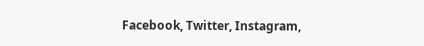Facebook, Twitter, Instagram,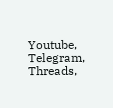Youtube, Telegram, Threads,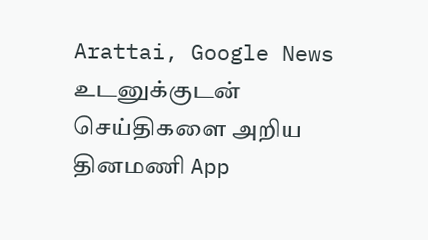Arattai, Google News
உடனுக்குடன் செய்திகளை அறிய தினமணி App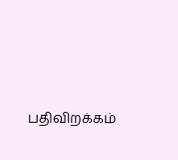பதிவிறக்கம்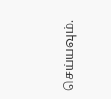செய்யவும்.